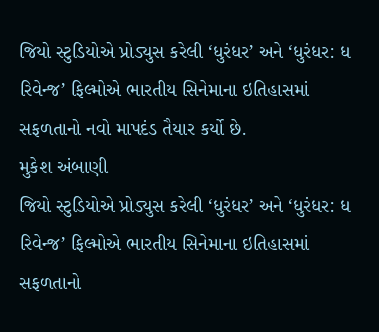જિયો સ્ટુડિયોએ પ્રોડ્યુસ કરેલી ‘ધુરંધર’ અને ‘ધુરંધર: ધ રિવેન્જ’ ફિલ્મોએ ભારતીય સિનેમાના ઇતિહાસમાં સફળતાનો નવો માપદંડ તૈયાર કર્યો છે.
મુકેશ અંબાણી
જિયો સ્ટુડિયોએ પ્રોડ્યુસ કરેલી ‘ધુરંધર’ અને ‘ધુરંધર: ધ રિવેન્જ’ ફિલ્મોએ ભારતીય સિનેમાના ઇતિહાસમાં સફળતાનો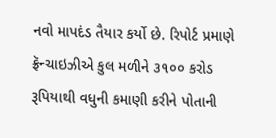નવો માપદંડ તૈયાર કર્યો છે. રિપોર્ટ પ્રમાણે ફ્રૅન્ચાઇઝીએ કુલ મળીને ૩૧૦૦ કરોડ રૂપિયાથી વધુની કમાણી કરીને પોતાની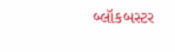બ્લૉકબસ્ટર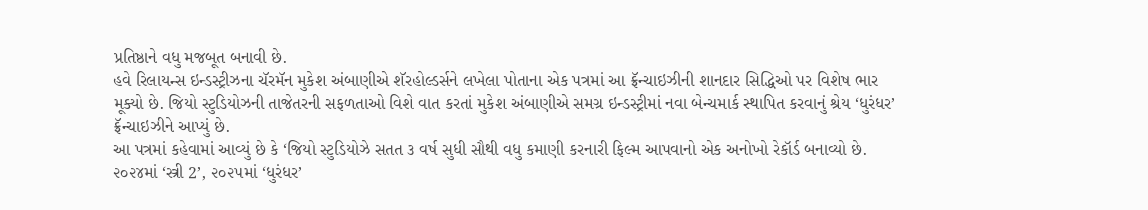પ્રતિષ્ઠાને વધુ મજબૂત બનાવી છે.
હવે રિલાયન્સ ઇન્ડસ્ટ્રીઝના ચૅરમૅન મુકેશ અંબાણીએ શૅરહોલ્ડર્સને લખેલા પોતાના એક પત્રમાં આ ફ્રૅન્ચાઇઝીની શાનદાર સિદ્ધિઓ પર વિશેષ ભાર મૂક્યો છે. જિયો સ્ટુડિયોઝની તાજેતરની સફળતાઓ વિશે વાત કરતાં મુકેશ અંબાણીએ સમગ્ર ઇન્ડસ્ટ્રીમાં નવા બેન્ચમાર્ક સ્થાપિત કરવાનું શ્રેય ‘ધુરંધર’ ફ્રૅન્ચાઇઝીને આપ્યું છે.
આ પત્રમાં કહેવામાં આવ્યું છે કે ‘જિયો સ્ટુડિયોઝે સતત ૩ વર્ષ સુધી સૌથી વધુ કમાણી કરનારી ફિલ્મ આપવાનો એક અનોખો રેકૉર્ડ બનાવ્યો છે. ૨૦૨૪માં ‘સ્ત્રી 2’, ૨૦૨૫માં ‘ધુરંધર’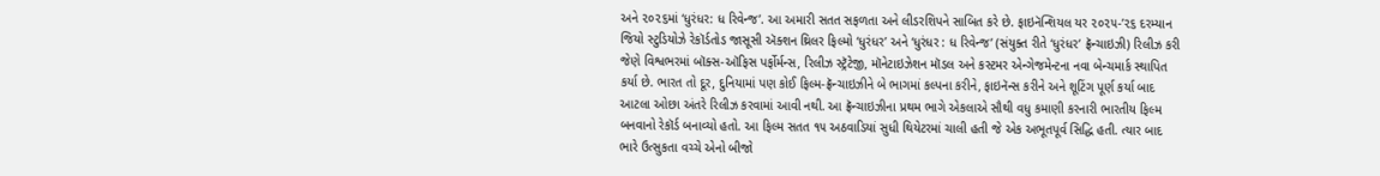અને ૨૦૨૬માં ‘ધુરંધર: ધ રિવેન્જ’. આ અમારી સતત સફળતા અને લીડરશિપને સાબિત કરે છે. ફાઇનૅન્શિયલ યર ૨૦૨૫-’૨૬ દરમ્યાન જિયો સ્ટુડિયોઝે રેકૉર્ડતોડ જાસૂસી ઍક્શન થ્રિલર ફિલ્મો ‘ધુરંધર’ અને ‘ધુરંધર : ધ રિવેન્જ’ (સંયુક્ત રીતે ‘ધુરંધર’ ફ્રૅન્ચાઇઝી) રિલીઝ કરી જેણે વિશ્વભરમાં બૉક્સ-ઑફિસ પર્ફોર્મન્સ, રિલીઝ સ્ટ્રૅટેજી, મૉનેટાઇઝેશન મૉડલ અને કસ્ટમર એન્ગેજમેન્ટના નવા બેન્ચમાર્ક સ્થાપિત કર્યા છે. ભારત તો દૂર, દુનિયામાં પણ કોઈ ફિલ્મ-ફ્રૅન્ચાઇઝીને બે ભાગમાં કલ્પના કરીને, ફાઇનૅન્સ કરીને અને શૂટિંગ પૂર્ણ કર્યા બાદ આટલા ઓછા અંતરે રિલીઝ કરવામાં આવી નથી. આ ફ્રૅન્ચાઇઝીના પ્રથમ ભાગે એકલાએ સૌથી વધુ કમાણી કરનારી ભારતીય ફિલ્મ બનવાનો રેકૉર્ડ બનાવ્યો હતો. આ ફિલ્મ સતત ૧૫ અઠવાડિયાં સુધી થિયેટરમાં ચાલી હતી જે એક અભૂતપૂર્વ સિદ્ધિ હતી. ત્યાર બાદ ભારે ઉત્સુકતા વચ્ચે એનો બીજો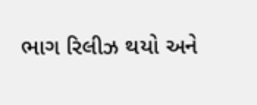ભાગ રિલીઝ થયો અને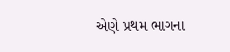એણે પ્રથમ ભાગના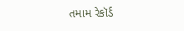તમામ રેકૉર્ડ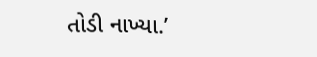તોડી નાખ્યા.’